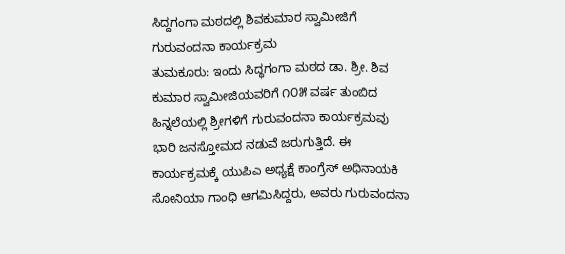ಸಿದ್ದಗಂಗಾ ಮಠದಲ್ಲಿ ಶಿವಕುಮಾರ ಸ್ವಾಮೀಜಿಗೆ ಗುರುವಂದನಾ ಕಾರ್ಯಕ್ರಮ
ತುಮಕೂರು: ಇಂದು ಸಿದ್ಧಗಂಗಾ ಮಠದ ಡಾ. ಶ್ರೀ. ಶಿವ ಕುಮಾರ ಸ್ವಾಮೀಜಿಯವರಿಗೆ ೧೦೫ ವರ್ಷ ತುಂಬಿದ ಹಿನ್ನಲೆಯಲ್ಲಿ ಶ್ರೀಗಳಿಗೆ ಗುರುವಂದನಾ ಕಾರ್ಯಕ್ರಮವು ಭಾರಿ ಜನಸ್ತೋಮದ ನಡುವೆ ಜರುಗುತ್ತಿದೆ. ಈ ಕಾರ್ಯಕ್ರಮಕ್ಕೆ ಯುಪಿಎ ಅಧ್ಯಕ್ಷೆ ಕಾಂಗ್ರೆಸ್ ಅಧಿನಾಯಕಿ ಸೋನಿಯಾ ಗಾಂಧಿ ಆಗಮಿಸಿದ್ದರು, ಅವರು ಗುರುವಂದನಾ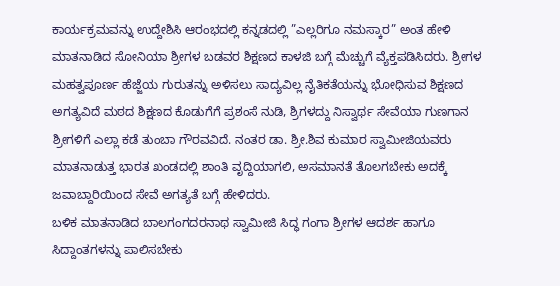ಕಾರ್ಯಕ್ರಮವನ್ನು ಉದ್ದೇಶಿಸಿ ಆರಂಭದಲ್ಲಿ ಕನ್ನಡದಲ್ಲಿ ”ಎಲ್ಲರಿಗೂ ನಮಸ್ಕಾರ” ಅಂತ ಹೇಳಿ ಮಾತನಾಡಿದ ಸೋನಿಯಾ ಶ್ರೀಗಳ ಬಡವರ ಶಿಕ್ಷಣದ ಕಾಳಜಿ ಬಗ್ಗೆ ಮೆಚ್ಚುಗೆ ವ್ಯೆಕ್ತಪಡಿಸಿದರು. ಶ್ರೀಗಳ ಮಹತ್ವಪೂರ್ಣ ಹೆಜ್ಜೆಯ ಗುರುತನ್ನು ಅಳಿಸಲು ಸಾದ್ಯವಿಲ್ಲ ನೈತಿಕತೆಯನ್ನು ಭೋಧಿಸುವ ಶಿಕ್ಷಣದ ಅಗತ್ಯವಿದೆ ಮಠದ ಶಿಕ್ಷಣದ ಕೊಡುಗೆಗೆ ಪ್ರಶಂಸೆ ನುಡಿ, ಶ್ರಿಗಳದ್ದು ನಿಸ್ವಾರ್ಥ ಸೇವೆಯಾ ಗುಣಗಾನ ಶ್ರೀಗಳಿಗೆ ಎಲ್ಲಾ ಕಡೆ ತುಂಬಾ ಗೌರವವಿದೆ. ನಂತರ ಡಾ. ಶ್ರೀ.ಶಿವ ಕುಮಾರ ಸ್ವಾಮೀಜಿಯವರು ಮಾತನಾಡುತ್ತ ಭಾರತ ಖಂಡದಲ್ಲಿ ಶಾಂತಿ ವೃದ್ದಿಯಾಗಲಿ, ಅಸಮಾನತೆ ತೊಲಗಬೇಕು ಅದಕ್ಕೆ ಜವಾಬ್ದಾರಿಯಿಂದ ಸೇವೆ ಅಗತ್ಯತೆ ಬಗ್ಗೆ ಹೇಳಿದರು.
ಬಳಿಕ ಮಾತನಾಡಿದ ಬಾಲಗಂಗದರನಾಥ ಸ್ವಾಮೀಜಿ ಸಿದ್ಧ ಗಂಗಾ ಶ್ರೀಗಳ ಆದರ್ಶ ಹಾಗೂ ಸಿದ್ದಾಂತಗಳನ್ನು ಪಾಲಿಸಬೇಕು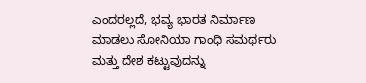ಎಂದರಲ್ಲದೆ, ಭವ್ಯ ಭಾರತ ನಿರ್ಮಾಣ ಮಾಡಲು ಸೋನಿಯಾ ಗಾಂಧಿ ಸಮರ್ಥರು ಮತ್ತು ದೇಶ ಕಟ್ಟುವುದನ್ನು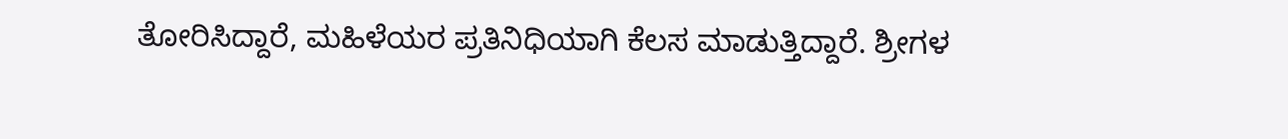ತೋರಿಸಿದ್ದಾರೆ, ಮಹಿಳೆಯರ ಪ್ರತಿನಿಧಿಯಾಗಿ ಕೆಲಸ ಮಾಡುತ್ತಿದ್ದಾರೆ. ಶ್ರೀಗಳ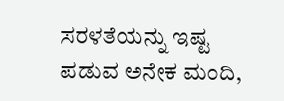ಸರಳತೆಯನ್ನು ಇಷ್ಟ ಪಡುವ ಅನೇಕ ಮಂದಿ,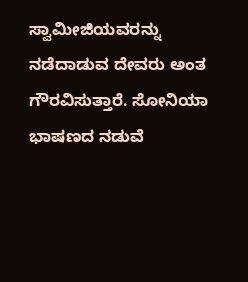ಸ್ವಾಮೀಜಿಯವರನ್ನು ನಡೆದಾಡುವ ದೇವರು ಅಂತ ಗೌರವಿಸುತ್ತಾರೆ. ಸೋನಿಯಾ ಭಾಷಣದ ನಡುವೆ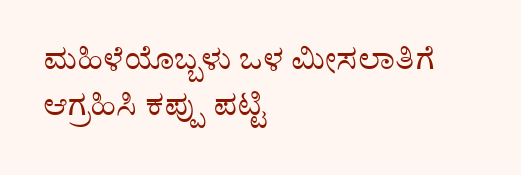ಮಹಿಳೆಯೊಬ್ಬಳು ಒಳ ಮೀಸಲಾತಿಗೆ ಆಗ್ರಹಿಸಿ ಕಪ್ಪು ಪಟ್ಟಿ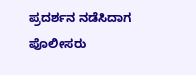ಪ್ರದರ್ಶನ ನಡೆಸಿದಾಗ ಪೊಲೀಸರು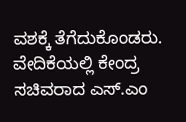ವಶಕ್ಕೆ ತೆಗೆದುಕೊಂಡರು. ವೇದಿಕೆಯಲ್ಲಿ ಕೇಂದ್ರ ಸಚಿವರಾದ ಎಸ್.ಎಂ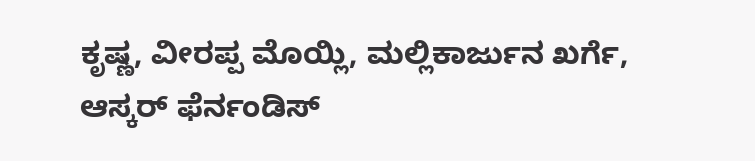ಕೃಷ್ಣ, ವೀರಪ್ಪ ಮೊಯ್ಲಿ, ಮಲ್ಲಿಕಾರ್ಜುನ ಖರ್ಗೆ, ಆಸ್ಕರ್ ಫೆರ್ನಂಡಿಸ್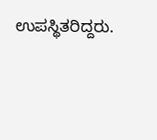ಉಪಸ್ಥಿತರಿದ್ದರು.